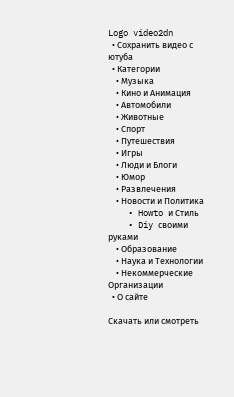Logo video2dn
  • Сохранить видео с ютуба
  • Категории
    • Музыка
    • Кино и Анимация
    • Автомобили
    • Животные
    • Спорт
    • Путешествия
    • Игры
    • Люди и Блоги
    • Юмор
    • Развлечения
    • Новости и Политика
    • Howto и Стиль
    • Diy своими руками
    • Образование
    • Наука и Технологии
    • Некоммерческие Организации
  • О сайте

Скачать или смотреть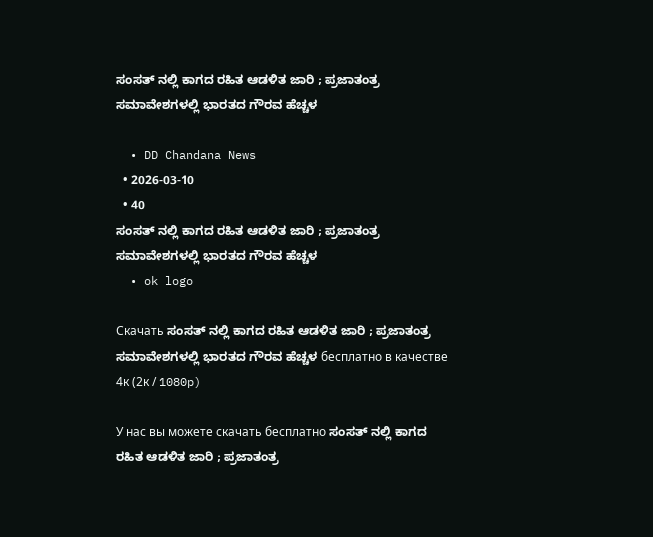ಸಂಸತ್ ನಲ್ಲಿ ಕಾಗದ ರಹಿತ ಆಡಳಿತ ಜಾರಿ ; ಪ್ರಜಾತಂತ್ರ ಸಮಾವೇಶಗಳಲ್ಲಿ ಭಾರತದ ಗೌರವ ಹೆಚ್ಚಳ

  • DD Chandana News
  • 2026-03-10
  • 40
ಸಂಸತ್ ನಲ್ಲಿ ಕಾಗದ ರಹಿತ ಆಡಳಿತ ಜಾರಿ ; ಪ್ರಜಾತಂತ್ರ ಸಮಾವೇಶಗಳಲ್ಲಿ ಭಾರತದ ಗೌರವ ಹೆಚ್ಚಳ
  • ok logo

Скачать ಸಂಸತ್ ನಲ್ಲಿ ಕಾಗದ ರಹಿತ ಆಡಳಿತ ಜಾರಿ ; ಪ್ರಜಾತಂತ್ರ ಸಮಾವೇಶಗಳಲ್ಲಿ ಭಾರತದ ಗೌರವ ಹೆಚ್ಚಳ бесплатно в качестве 4к (2к / 1080p)

У нас вы можете скачать бесплатно ಸಂಸತ್ ನಲ್ಲಿ ಕಾಗದ ರಹಿತ ಆಡಳಿತ ಜಾರಿ ; ಪ್ರಜಾತಂತ್ರ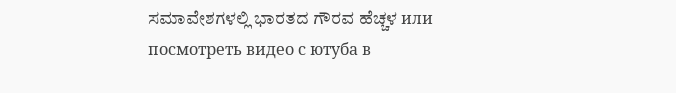ಸಮಾವೇಶಗಳಲ್ಲಿ ಭಾರತದ ಗೌರವ ಹೆಚ್ಚಳ или посмотреть видео с ютуба в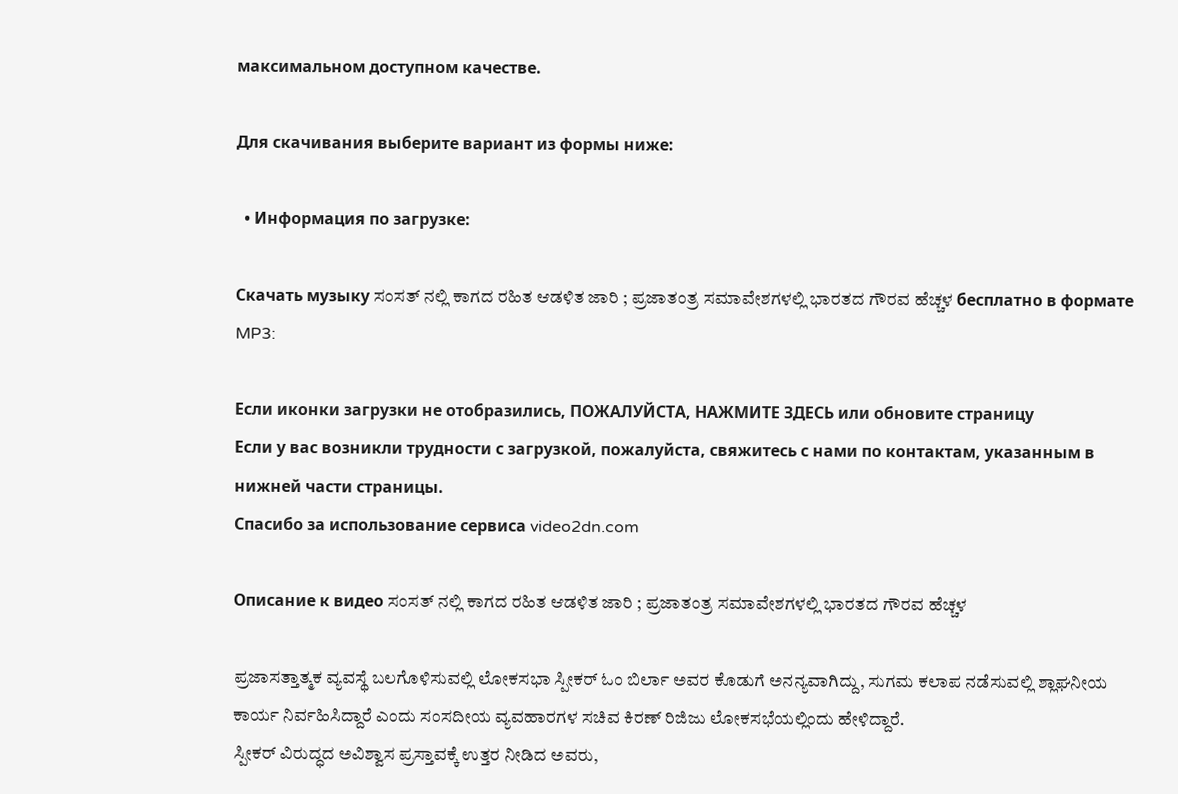максимальном доступном качестве.

Для скачивания выберите вариант из формы ниже:

  • Информация по загрузке:

Cкачать музыку ಸಂಸತ್ ನಲ್ಲಿ ಕಾಗದ ರಹಿತ ಆಡಳಿತ ಜಾರಿ ; ಪ್ರಜಾತಂತ್ರ ಸಮಾವೇಶಗಳಲ್ಲಿ ಭಾರತದ ಗೌರವ ಹೆಚ್ಚಳ бесплатно в формате MP3:

Если иконки загрузки не отобразились, ПОЖАЛУЙСТА, НАЖМИТЕ ЗДЕСЬ или обновите страницу
Если у вас возникли трудности с загрузкой, пожалуйста, свяжитесь с нами по контактам, указанным в нижней части страницы.
Спасибо за использование сервиса video2dn.com

Описание к видео ಸಂಸತ್ ನಲ್ಲಿ ಕಾಗದ ರಹಿತ ಆಡಳಿತ ಜಾರಿ ; ಪ್ರಜಾತಂತ್ರ ಸಮಾವೇಶಗಳಲ್ಲಿ ಭಾರತದ ಗೌರವ ಹೆಚ್ಚಳ

ಪ್ರಜಾಸತ್ತಾತ್ಮಕ ವ್ಯವಸ್ಥೆ ಬಲಗೊಳಿಸುವಲ್ಲಿ ಲೋಕಸಭಾ ಸ್ಪೀಕರ್ ಓಂ ಬಿರ್ಲಾ ಅವರ ಕೊಡುಗೆ ಅನನ್ಯವಾಗಿದ್ದು, ಸುಗಮ ಕಲಾಪ ನಡೆಸುವಲ್ಲಿ ಶ್ಲಾಘನೀಯ ಕಾರ್ಯ ನಿರ್ವಹಿಸಿದ್ದಾರೆ ಎಂದು ಸಂಸದೀಯ ವ್ಯವಹಾರಗಳ ಸಚಿವ ಕಿರಣ್ ರಿಜಿಜು ಲೋಕಸಭೆಯಲ್ಲಿಂದು ಹೇಳಿದ್ದಾರೆ.
ಸ್ಪೀಕರ್ ವಿರುದ್ಧದ ಅವಿಶ್ವಾಸ ಪ್ರಸ್ತಾವಕ್ಕೆ ಉತ್ತರ ನೀಡಿದ ಅವರು,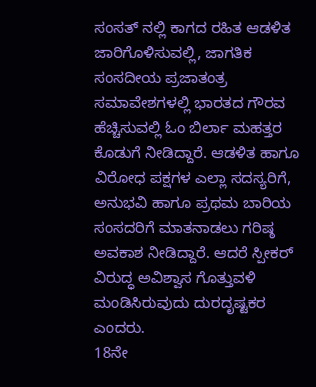ಸಂಸತ್ ನಲ್ಲಿ ಕಾಗದ ರಹಿತ ಆಡಳಿತ ಜಾರಿಗೊಳಿಸುವಲ್ಲಿ, ಜಾಗತಿಕ ಸಂಸದೀಯ ಪ್ರಜಾತಂತ್ರ ಸಮಾವೇಶಗಳಲ್ಲಿ ಭಾರತದ ಗೌರವ ಹೆಚ್ಚಿಸುವಲ್ಲಿ ಓಂ ಬಿರ್ಲಾ ಮಹತ್ತರ ಕೊಡುಗೆ ನೀಡಿದ್ದಾರೆ. ಆಡಳಿತ ಹಾಗೂ ವಿರೋಧ ಪಕ್ಷಗಳ ಎಲ್ಲಾ ಸದಸ್ಯರಿಗೆ, ಅನುಭವಿ ಹಾಗೂ ಪ್ರಥಮ ಬಾರಿಯ ಸಂಸದರಿಗೆ ಮಾತನಾಡಲು ಗರಿಷ್ಠ ಅವಕಾಶ ನೀಡಿದ್ದಾರೆ. ಆದರೆ ಸ್ಪೀಕರ್ ವಿರುದ್ಧ ಅವಿಶ್ವಾಸ ಗೊತ್ತುವಳಿ ಮಂಡಿಸಿರುವುದು ದುರದೃಷ್ಟಕರ ಎಂದರು.
18ನೇ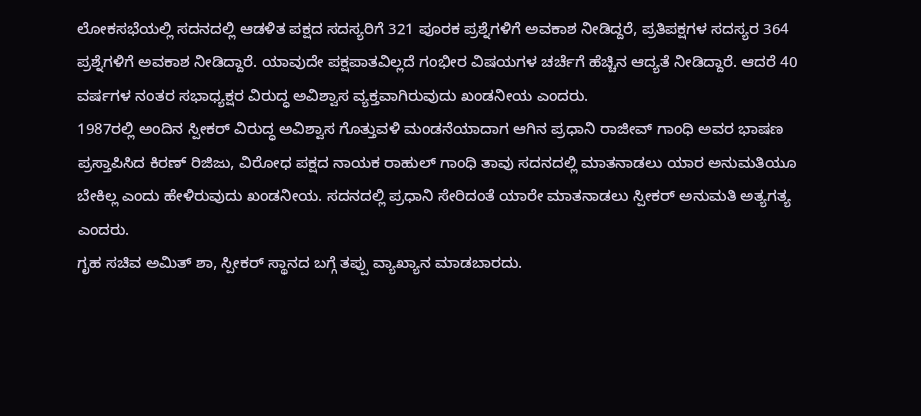ಲೋಕಸಭೆಯಲ್ಲಿ ಸದನದಲ್ಲಿ ಆಡಳಿತ ಪಕ್ಷದ ಸದಸ್ಯರಿಗೆ 321 ಪೂರಕ ಪ್ರಶ್ನೆಗಳಿಗೆ ಅವಕಾಶ ನೀಡಿದ್ದರೆ, ಪ್ರತಿಪಕ್ಷಗಳ ಸದಸ್ಯರ 364 ಪ್ರಶ್ನೆಗಳಿಗೆ ಅವಕಾಶ ನೀಡಿದ್ದಾರೆ. ಯಾವುದೇ ಪಕ್ಷಪಾತವಿಲ್ಲದೆ ಗಂಭೀರ ವಿಷಯಗಳ ಚರ್ಚೆಗೆ ಹೆಚ್ಚಿನ ಆದ್ಯತೆ ನೀಡಿದ್ದಾರೆ. ಆದರೆ 40 ವರ್ಷಗಳ ನಂತರ ಸಭಾಧ್ಯಕ್ಷರ ವಿರುದ್ಧ ಅವಿಶ್ವಾಸ ವ್ಯಕ್ತವಾಗಿರುವುದು ಖಂಡನೀಯ ಎಂದರು.
1987ರಲ್ಲಿ ಅಂದಿನ ಸ್ಪೀಕರ್ ವಿರುದ್ಧ ಅವಿಶ್ವಾಸ ಗೊತ್ತುವಳಿ ಮಂಡನೆಯಾದಾಗ ಆಗಿನ ಪ್ರಧಾನಿ ರಾಜೀವ್ ಗಾಂಧಿ ಅವರ ಭಾಷಣ ಪ್ರಸ್ತಾಪಿಸಿದ ಕಿರಣ್ ರಿಜಿಜು, ವಿರೋಧ ಪಕ್ಷದ ನಾಯಕ ರಾಹುಲ್ ಗಾಂಧಿ ತಾವು ಸದನದಲ್ಲಿ ಮಾತನಾಡಲು ಯಾರ ಅನುಮತಿಯೂ ಬೇಕಿಲ್ಲ ಎಂದು ಹೇಳಿರುವುದು ಖಂಡನೀಯ. ಸದನದಲ್ಲಿ ಪ್ರಧಾನಿ ಸೇರಿದಂತೆ ಯಾರೇ ಮಾತನಾಡಲು ಸ್ಪೀಕರ್ ಅನುಮತಿ ಅತ್ಯಗತ್ಯ ಎಂದರು.
ಗೃಹ ಸಚಿವ ಅಮಿತ್ ಶಾ, ಸ್ಪೀಕರ್ ಸ್ಥಾನದ ಬಗ್ಗೆ ತಪ್ಪು ವ್ಯಾಖ್ಯಾನ ಮಾಡಬಾರದು.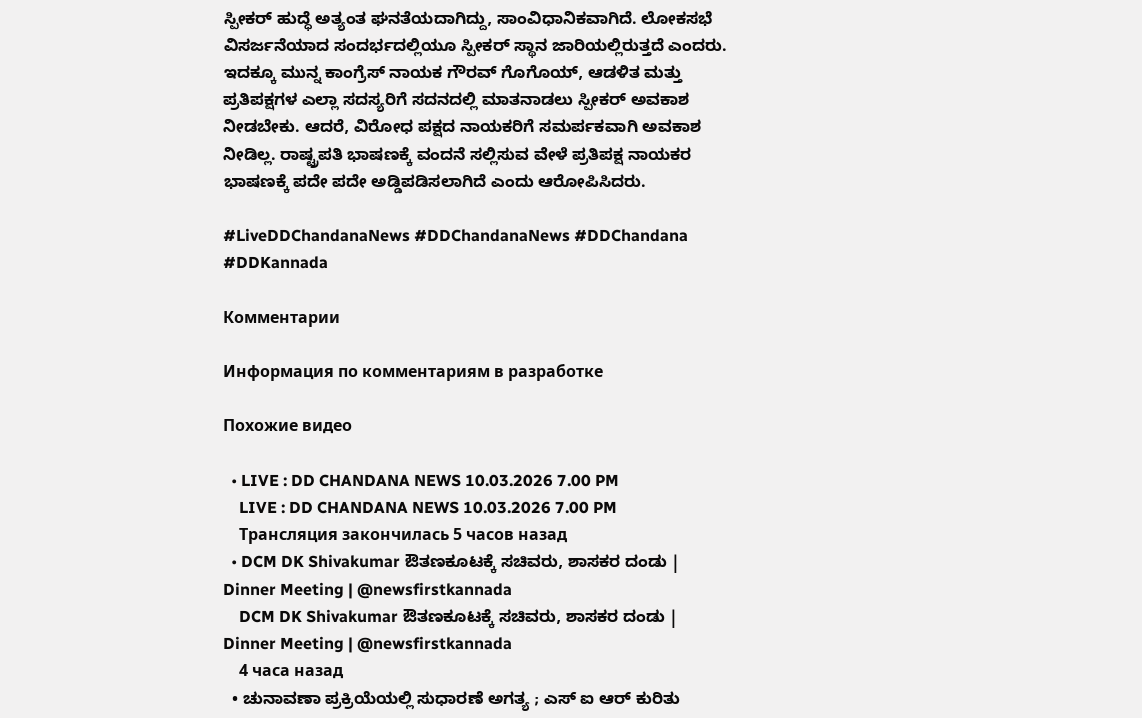ಸ್ಪೀಕರ್ ಹುದ್ಧೆ ಅತ್ಯಂತ ಘನತೆಯದಾಗಿದ್ದು, ಸಾಂವಿಧಾನಿಕವಾಗಿದೆ. ಲೋಕಸಭೆ ವಿಸರ್ಜನೆಯಾದ ಸಂದರ್ಭದಲ್ಲಿಯೂ ಸ್ಪೀಕರ್ ಸ್ಥಾನ ಜಾರಿಯಲ್ಲಿರುತ್ತದೆ ಎಂದರು.
ಇದಕ್ಕೂ ಮುನ್ನ ಕಾಂಗ್ರೆಸ್ ನಾಯಕ ಗೌರವ್ ಗೊಗೊಯ್, ಆಡಳಿತ ಮತ್ತು ಪ್ರತಿಪಕ್ಷಗಳ ಎಲ್ಲಾ ಸದಸ್ಯರಿಗೆ ಸದನದಲ್ಲಿ ಮಾತನಾಡಲು ಸ್ಪೀಕರ್ ಅವಕಾಶ ನೀಡಬೇಕು. ಆದರೆ, ವಿರೋಧ ಪಕ್ಷದ ನಾಯಕರಿಗೆ ಸಮರ್ಪಕವಾಗಿ ಅವಕಾಶ ನೀಡಿಲ್ಲ. ರಾಷ್ಟ್ರಪತಿ ಭಾಷಣಕ್ಕೆ ವಂದನೆ ಸಲ್ಲಿಸುವ ವೇಳೆ ಪ್ರತಿಪಕ್ಷ ನಾಯಕರ ಭಾಷಣಕ್ಕೆ ಪದೇ ಪದೇ ಅಡ್ಡಿಪಡಿಸಲಾಗಿದೆ ಎಂದು ಆರೋಪಿಸಿದರು.

#LiveDDChandanaNews #DDChandanaNews #DDChandana #DDKannada

Комментарии

Информация по комментариям в разработке

Похожие видео

  • LIVE : DD CHANDANA NEWS 10.03.2026 7.00 PM
    LIVE : DD CHANDANA NEWS 10.03.2026 7.00 PM
    Трансляция закончилась 5 часов назад
  • DCM DK Shivakumar ಔತಣಕೂಟಕ್ಕೆ ಸಚಿವರು, ಶಾಸಕರ ದಂಡು | Dinner Meeting | @newsfirstkannada
    DCM DK Shivakumar ಔತಣಕೂಟಕ್ಕೆ ಸಚಿವರು, ಶಾಸಕರ ದಂಡು | Dinner Meeting | @newsfirstkannada
    4 часа назад
  • ಚುನಾವಣಾ ಪ್ರಕ್ರಿಯೆಯಲ್ಲಿ ಸುಧಾರಣೆ ಅಗತ್ಯ ; ಎಸ್ ಐ ಆರ್ ಕುರಿತು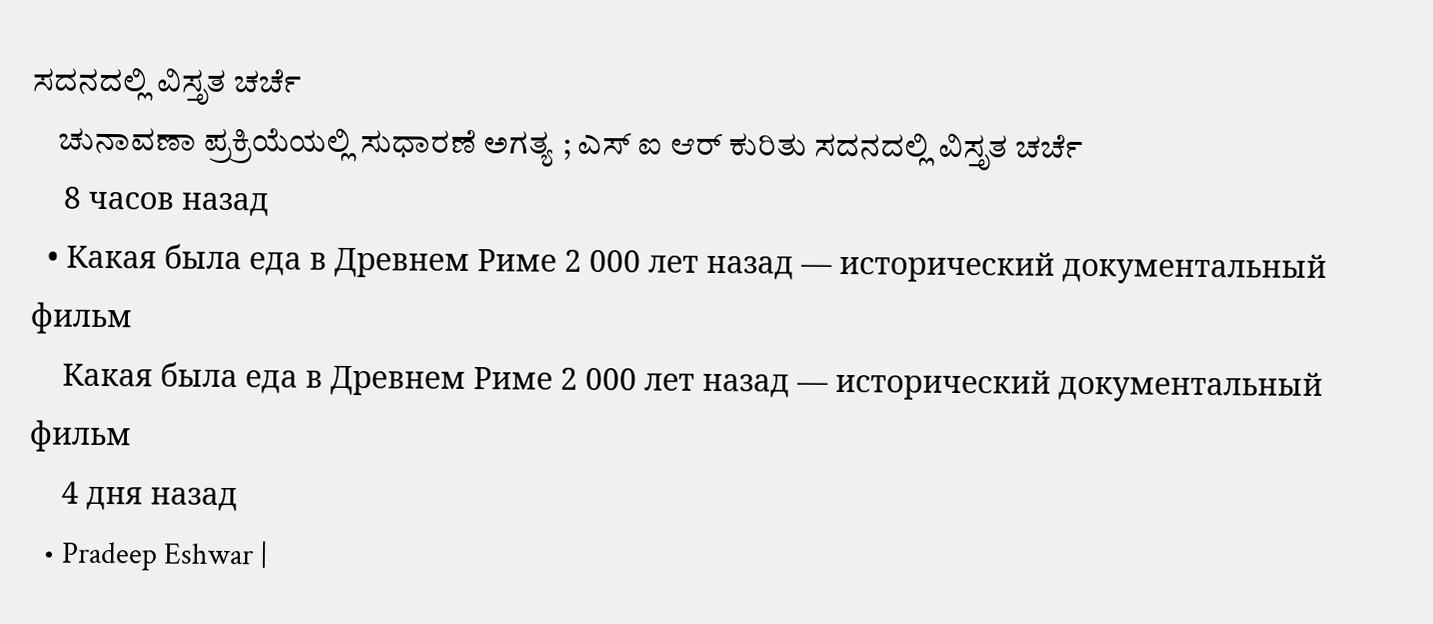ಸದನದಲ್ಲಿ ವಿಸ್ತೃತ ಚರ್ಚೆ
    ಚುನಾವಣಾ ಪ್ರಕ್ರಿಯೆಯಲ್ಲಿ ಸುಧಾರಣೆ ಅಗತ್ಯ ; ಎಸ್ ಐ ಆರ್ ಕುರಿತು ಸದನದಲ್ಲಿ ವಿಸ್ತೃತ ಚರ್ಚೆ
    8 часов назад
  • Какая была еда в Древнем Риме 2 000 лет назад — исторический документальный фильм
    Какая была еда в Древнем Риме 2 000 лет назад — исторический документальный фильм
    4 дня назад
  • Pradeep Eshwar |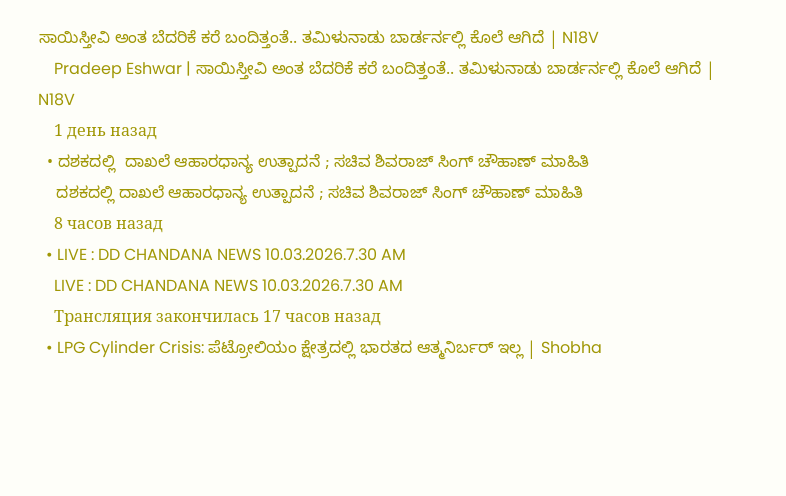ಸಾಯಿಸ್ತೀವಿ ಅಂತ ಬೆದರಿಕೆ ಕರೆ ಬಂದಿತ್ತಂತೆ.. ತಮಿಳುನಾಡು ಬಾರ್ಡರ್ನಲ್ಲಿ ಕೊಲೆ ಆಗಿದೆ | N18V
    Pradeep Eshwar | ಸಾಯಿಸ್ತೀವಿ ಅಂತ ಬೆದರಿಕೆ ಕರೆ ಬಂದಿತ್ತಂತೆ.. ತಮಿಳುನಾಡು ಬಾರ್ಡರ್ನಲ್ಲಿ ಕೊಲೆ ಆಗಿದೆ | N18V
    1 день назад
  • ದಶಕದಲ್ಲಿ  ದಾಖಲೆ ಆಹಾರಧಾನ್ಯ ಉತ್ಪಾದನೆ ; ಸಚಿವ ಶಿವರಾಜ್ ಸಿಂಗ್ ಚೌಹಾಣ್ ಮಾಹಿತಿ
    ದಶಕದಲ್ಲಿ ದಾಖಲೆ ಆಹಾರಧಾನ್ಯ ಉತ್ಪಾದನೆ ; ಸಚಿವ ಶಿವರಾಜ್ ಸಿಂಗ್ ಚೌಹಾಣ್ ಮಾಹಿತಿ
    8 часов назад
  • LIVE : DD CHANDANA NEWS 10.03.2026.7.30 AM
    LIVE : DD CHANDANA NEWS 10.03.2026.7.30 AM
    Трансляция закончилась 17 часов назад
  • LPG Cylinder Crisis: ಪೆಟ್ರೋಲಿಯಂ ಕ್ಷೇತ್ರದಲ್ಲಿ ಭಾರತದ ಆತ್ಮನಿರ್ಬರ್ ಇಲ್ಲ | Shobha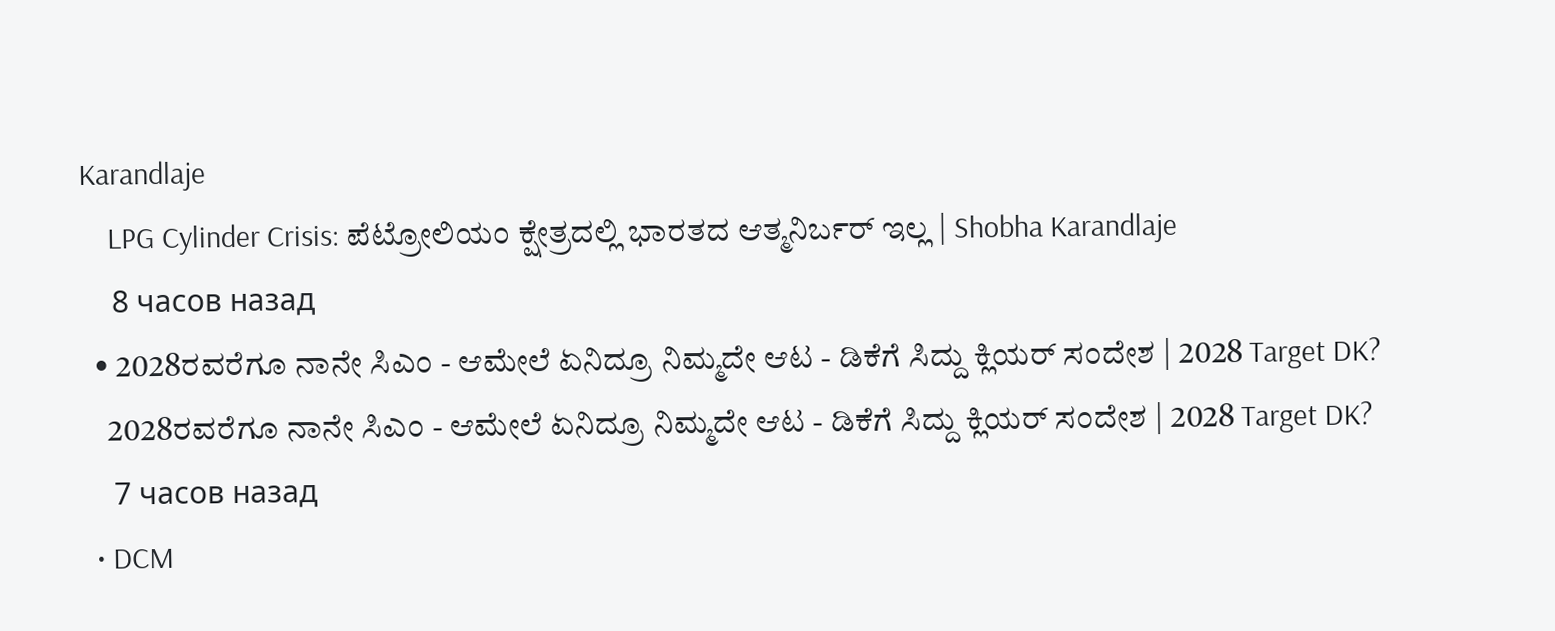Karandlaje
    LPG Cylinder Crisis: ಪೆಟ್ರೋಲಿಯಂ ಕ್ಷೇತ್ರದಲ್ಲಿ ಭಾರತದ ಆತ್ಮನಿರ್ಬರ್ ಇಲ್ಲ | Shobha Karandlaje
    8 часов назад
  • 2028ರವರೆಗೂ ನಾನೇ ಸಿಎಂ - ಆಮೇಲೆ ಏನಿದ್ರೂ ನಿಮ್ಮದೇ ಆಟ - ಡಿಕೆಗೆ ಸಿದ್ದು ಕ್ಲಿಯರ್‌ ಸಂದೇಶ | 2028 Target DK?
    2028ರವರೆಗೂ ನಾನೇ ಸಿಎಂ - ಆಮೇಲೆ ಏನಿದ್ರೂ ನಿಮ್ಮದೇ ಆಟ - ಡಿಕೆಗೆ ಸಿದ್ದು ಕ್ಲಿಯರ್‌ ಸಂದೇಶ | 2028 Target DK?
    7 часов назад
  • DCM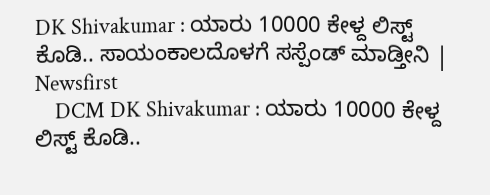DK Shivakumar : ಯಾರು 10000 ಕೇಳ್ದ ಲಿಸ್ಟ್ ಕೊಡಿ.. ಸಾಯಂಕಾಲದೊಳಗೆ ಸಸ್ಪೆಂಡ್ ಮಾಡ್ತೀನಿ | Newsfirst
    DCM DK Shivakumar : ಯಾರು 10000 ಕೇಳ್ದ ಲಿಸ್ಟ್ ಕೊಡಿ..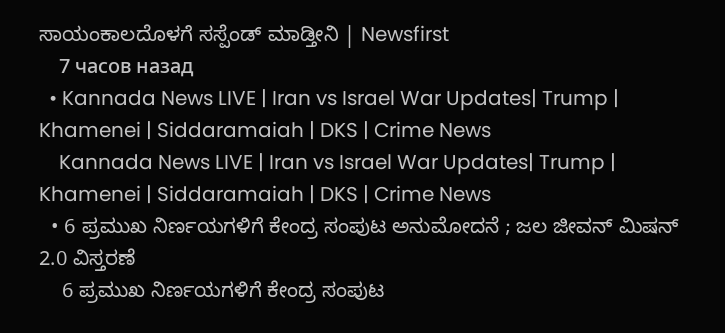ಸಾಯಂಕಾಲದೊಳಗೆ ಸಸ್ಪೆಂಡ್ ಮಾಡ್ತೀನಿ | Newsfirst
    7 часов назад
  • Kannada News LIVE | Iran vs Israel War Updates| Trump | Khamenei | Siddaramaiah | DKS | Crime News
    Kannada News LIVE | Iran vs Israel War Updates| Trump | Khamenei | Siddaramaiah | DKS | Crime News
  • 6 ಪ್ರಮುಖ ನಿರ್ಣಯಗಳಿಗೆ ಕೇಂದ್ರ ಸಂಪುಟ ಅನುಮೋದನೆ ; ಜಲ ಜೀವನ್ ಮಿಷನ್ 2.0 ವಿಸ್ತರಣೆ
    6 ಪ್ರಮುಖ ನಿರ್ಣಯಗಳಿಗೆ ಕೇಂದ್ರ ಸಂಪುಟ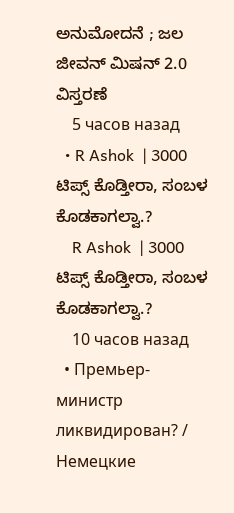ಅನುಮೋದನೆ ; ಜಲ ಜೀವನ್ ಮಿಷನ್ 2.0 ವಿಸ್ತರಣೆ
    5 часов назад
  • R Ashok  | 3000 ಟಿಪ್ಸ್ ಕೊಡ್ತೀರಾ, ಸಂಬಳ‌ ಕೊಡಕಾಗಲ್ವಾ.?
    R Ashok  | 3000 ಟಿಪ್ಸ್ ಕೊಡ್ತೀರಾ, ಸಂಬಳ‌ ಕೊಡಕಾಗಲ್ವಾ.?
    10 часов назад
  • Премьер-министр ликвидирован? / Немецкие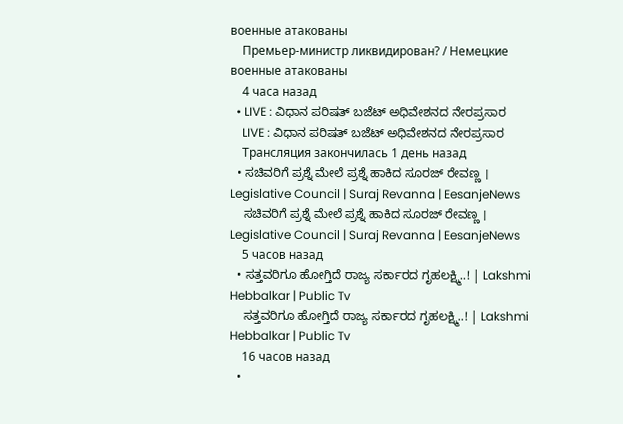военные атакованы
    Премьер-министр ликвидирован? / Немецкие военные атакованы
    4 часа назад
  • LIVE : ವಿಧಾನ ಪರಿಷತ್ ಬಜೆಟ್ ಅಧಿವೇಶನದ ನೇರಪ್ರಸಾರ
    LIVE : ವಿಧಾನ ಪರಿಷತ್ ಬಜೆಟ್ ಅಧಿವೇಶನದ ನೇರಪ್ರಸಾರ
    Трансляция закончилась 1 день назад
  • ಸಚಿವರಿಗೆ ಪ್ರಶ್ನೆ ಮೇಲೆ ಪ್ರಶ್ನೆ ಹಾಕಿದ ಸೂರಜ್ ರೇವಣ್ಣ । Legislative Council | Suraj Revanna | EesanjeNews
    ಸಚಿವರಿಗೆ ಪ್ರಶ್ನೆ ಮೇಲೆ ಪ್ರಶ್ನೆ ಹಾಕಿದ ಸೂರಜ್ ರೇವಣ್ಣ । Legislative Council | Suraj Revanna | EesanjeNews
    5 часов назад
  • ಸತ್ತವರಿಗೂ ಹೋಗ್ತಿದೆ ರಾಜ್ಯ ಸರ್ಕಾರದ ಗೃಹಲಕ್ಷ್ಮಿ..! | Lakshmi Hebbalkar | Public Tv
    ಸತ್ತವರಿಗೂ ಹೋಗ್ತಿದೆ ರಾಜ್ಯ ಸರ್ಕಾರದ ಗೃಹಲಕ್ಷ್ಮಿ..! | Lakshmi Hebbalkar | Public Tv
    16 часов назад
  •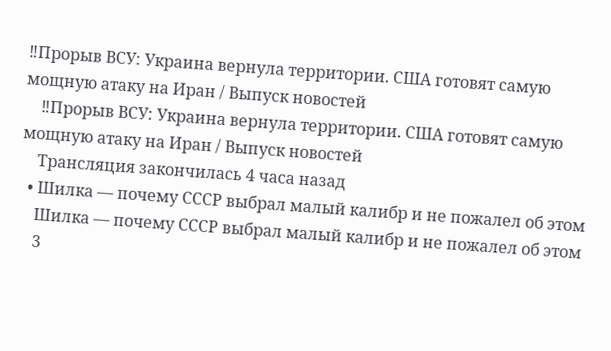‼Прорыв ВСУ: Украина вернула территории. США готовят самую мощную атаку на Иран / Выпуск новостей
    ‼Прорыв ВСУ: Украина вернула территории. США готовят самую мощную атаку на Иран / Выпуск новостей
    Трансляция закончилась 4 часа назад
  • Шилка — почему СССР выбрал малый калибр и не пожалел об этом
    Шилка — почему СССР выбрал малый калибр и не пожалел об этом
    3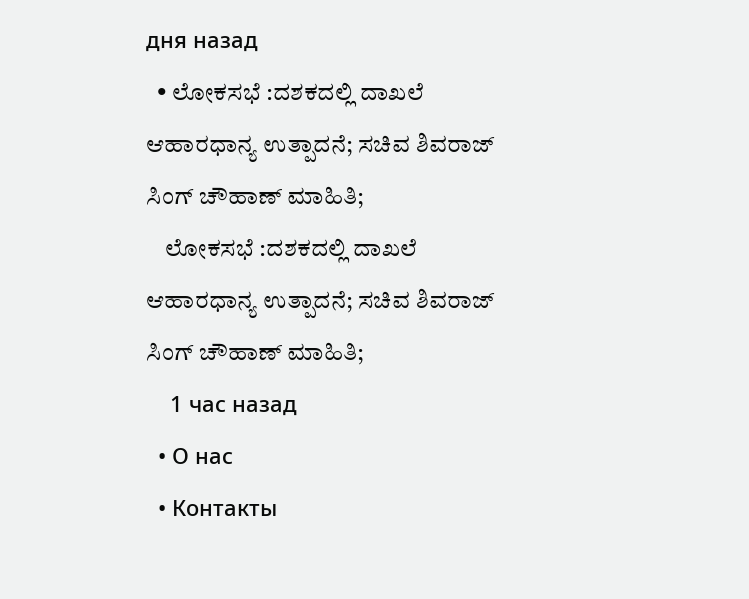дня назад
  • ಲೋಕಸಭೆ :ದಶಕದಲ್ಲಿ ದಾಖಲೆ ಆಹಾರಧಾನ್ಯ ಉತ್ಪಾದನೆ; ಸಚಿವ ಶಿವರಾಜ್‌ ಸಿಂಗ್‌ ಚೌಹಾಣ್‌ ಮಾಹಿತಿ;
    ಲೋಕಸಭೆ :ದಶಕದಲ್ಲಿ ದಾಖಲೆ ಆಹಾರಧಾನ್ಯ ಉತ್ಪಾದನೆ; ಸಚಿವ ಶಿವರಾಜ್‌ ಸಿಂಗ್‌ ಚೌಹಾಣ್‌ ಮಾಹಿತಿ;
    1 час назад
  • О нас
  • Контакты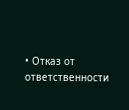• Отказ от ответственности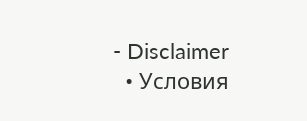- Disclaimer
  • Условия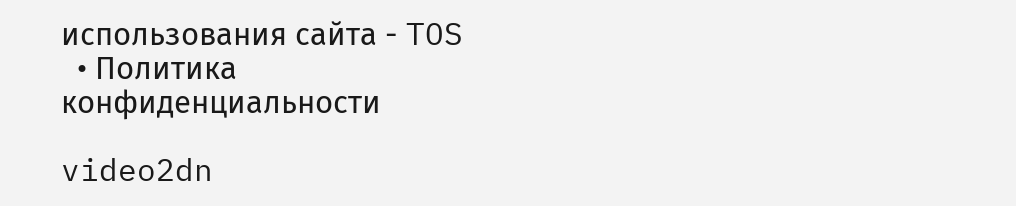использования сайта - TOS
  • Политика конфиденциальности

video2dn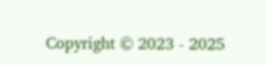Copyright © 2023 - 2025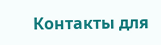Контакты для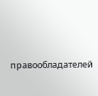правообладателей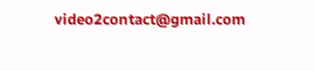video2contact@gmail.com